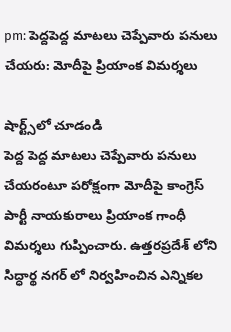pm: పెద్దపెద్ద మాటలు చెప్పేవారు పనులు చేయరు: మోదీపై ప్రియాంక విమర్శలు

షార్ట్స్‌లో చూడండి
పెద్ద పెద్ద మాటలు చెప్పేవారు పనులు చేయరంటూ పరోక్షంగా మోదీపై కాంగ్రెస్ పార్టీ నాయకురాలు ప్రియాంక గాంధీ విమర్శలు గుప్పించారు. ఉత్తరప్రదేశ్ లోని సిద్ధార్థ నగర్ లో నిర్వహించిన ఎన్నికల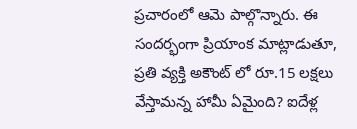ప్రచారంలో ఆమె పాల్గొన్నారు. ఈ సందర్భంగా ప్రియాంక మాట్లాడుతూ, ప్రతి వ్యక్తి అకౌంట్ లో రూ.15 లక్షలు వేస్తామన్న హామీ ఏమైంది? ఐదేళ్ల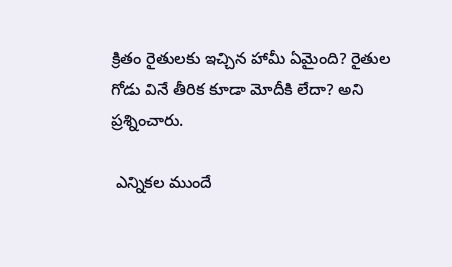క్రితం రైతులకు ఇచ్చిన హామీ ఏమైంది? రైతుల గోడు వినే తీరిక కూడా మోదీకి లేదా? అని ప్రశ్నించారు.

 ఎన్నికల ముందే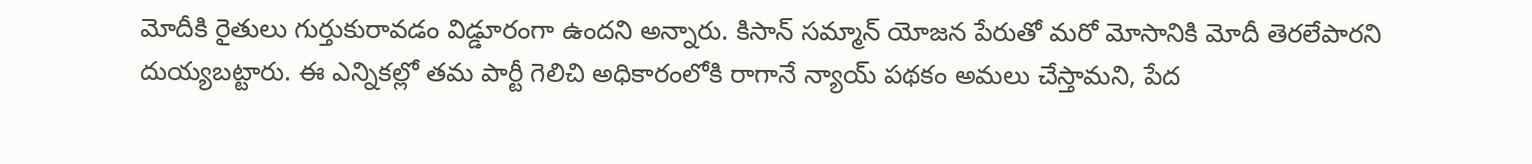మోదీకి రైతులు గుర్తుకురావడం విడ్డూరంగా ఉందని అన్నారు. కిసాన్ సమ్మాన్ యోజన పేరుతో మరో మోసానికి మోదీ తెరలేపారని దుయ్యబట్టారు. ఈ ఎన్నికల్లో తమ పార్టీ గెలిచి అధికారంలోకి రాగానే న్యాయ్ పథకం అమలు చేస్తామని, పేద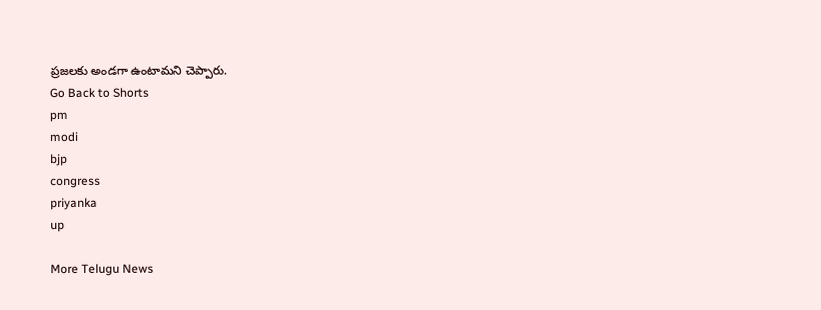ప్రజలకు అండగా ఉంటామని చెప్పారు.
Go Back to Shorts
pm
modi
bjp
congress
priyanka
up

More Telugu News